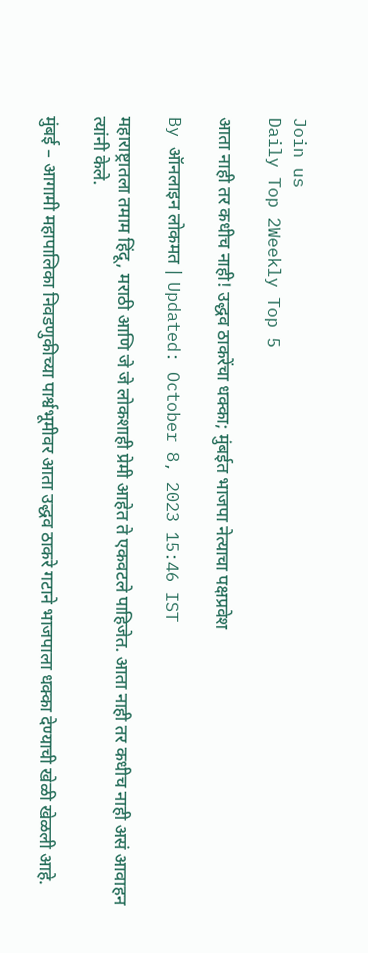Join us
Daily Top 2Weekly Top 5

आता नाही तर कधीच नाही! उद्धव ठाकरेंचा धक्का; मुंबईत भाजपा नेत्याचा पक्षप्रवेश

By ऑनलाइन लोकमत | Updated: October 8, 2023 15:46 IST

महाराष्ट्रातला तमाम हिंदू, मराठी आणि जे जे लोकशाही प्रेमी आहेत ते एकवटले पाहिजेत. आता नाही तर कधीच नाही असं आवाहन त्यांनी केले.

मुंबई – आगामी महापालिका निवडणुकीच्या पार्श्वभूमीवर आता उद्धव ठाकरे गटाने भाजपाला धक्का देण्याची खेळी खेळली आहे.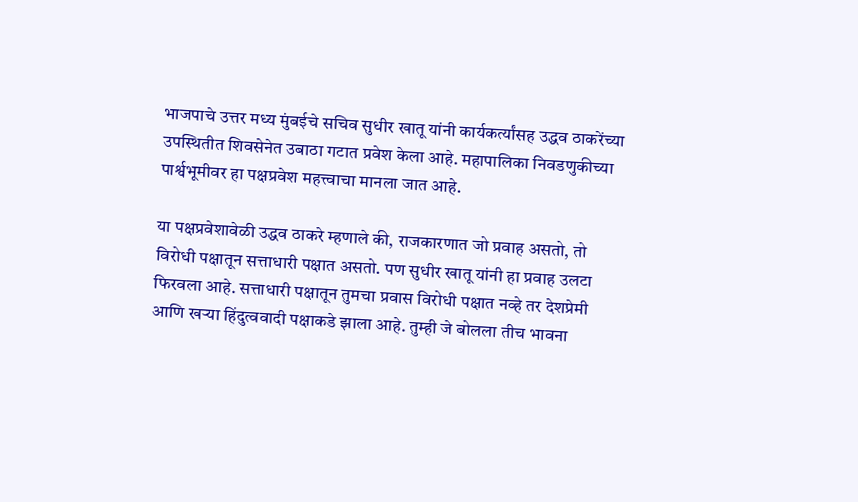भाजपाचे उत्तर मध्य मुंबईचे सचिव सुधीर खातू यांनी कार्यकर्त्यांसह उद्धव ठाकरेंच्या उपस्थितीत शिवसेनेत उबाठा गटात प्रवेश केला आहे. महापालिका निवडणुकीच्या पार्श्वभूमीवर हा पक्षप्रवेश महत्त्वाचा मानला जात आहे.

या पक्षप्रवेशावेळी उद्धव ठाकरे म्हणाले की, राजकारणात जो प्रवाह असतो, तो विरोधी पक्षातून सत्ताधारी पक्षात असतो. पण सुधीर खातू यांनी हा प्रवाह उलटा फिरवला आहे. सत्ताधारी पक्षातून तुमचा प्रवास विरोधी पक्षात नव्हे तर देशप्रेमी आणि खऱ्या हिंदुत्ववादी पक्षाकडे झाला आहे. तुम्ही जे बोलला तीच भावना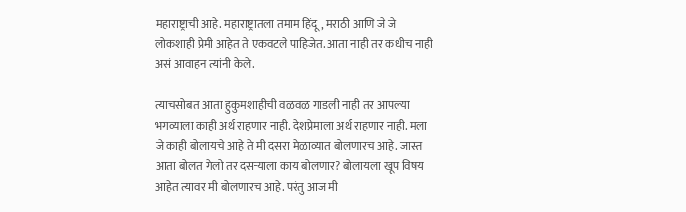महाराष्ट्राची आहे. महाराष्ट्रातला तमाम हिंदू, मराठी आणि जे जे लोकशाही प्रेमी आहेत ते एकवटले पाहिजेत. आता नाही तर कधीच नाही असं आवाहन त्यांनी केले.

त्याचसोबत आता हुकुमशाहीची वळवळ गाडली नाही तर आपल्या भगव्याला काही अर्थ राहणार नाही. देशप्रेमाला अर्थ राहणार नाही. मला जे काही बोलायचे आहे ते मी दसरा मेळाव्यात बोलणारच आहे. जास्त आता बोलत गेलो तर दसऱ्याला काय बोलणार? बोलायला खूप विषय आहेत त्यावर मी बोलणारच आहे. परंतु आज मी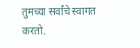तुमच्या सर्वांचे स्वागत करतो.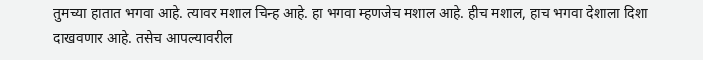तुमच्या हातात भगवा आहे. त्यावर मशाल चिन्ह आहे. हा भगवा म्हणजेच मशाल आहे. हीच मशाल, हाच भगवा देशाला दिशा दाखवणार आहे. तसेच आपल्यावरील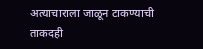अत्याचाराला जाळून टाकण्याची ताकदही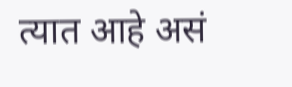त्यात आहे असं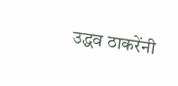उद्धव ठाकरेंनी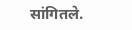सांगितले.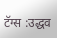टॅग्स :उद्धव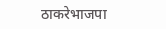ठाकरेभाजपा